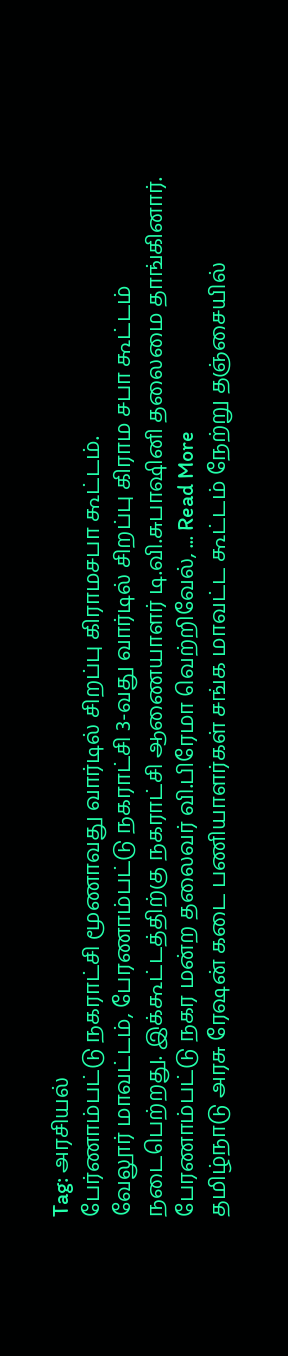Tag: அரசியல்
பேர்ணாம்பட்டு நகராட்சி மூணாவது வார்டில் சிறப்பு கிராமசபா கூட்டம்.
வேலூர் மாவட்டம், பேரணாம்பட்டு நகராட்சி 3-வது வார்டில் சிறப்பு கிராம சபா கூட்டம் நடைபெற்றது. இக்கூட்டத்திற்கு நகராட்சி ஆணையாளர் டி.வி.சுபாஷினி தலைமை தாங்கினார். பேரணாம்பட்டு நகர மன்ற தலைவர் வி.பிரேமா வெற்றிவேல், ... Read More
தமிழ்நாடு அரசு ரேஷன் கடை பணியாளர்கள் சங்க மாவட்ட கூட்டம் நேற்று தஞ்சையில்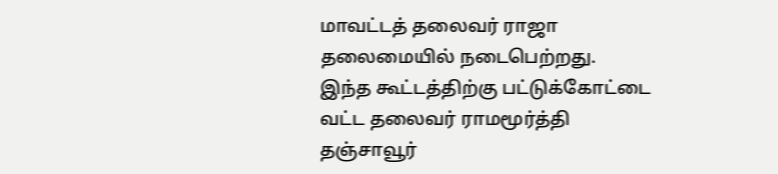மாவட்டத் தலைவர் ராஜா தலைமையில் நடைபெற்றது.
இந்த கூட்டத்திற்கு பட்டுக்கோட்டை வட்ட தலைவர் ராமமூர்த்தி தஞ்சாவூர்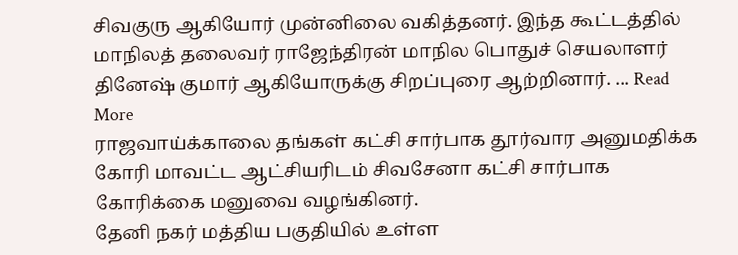சிவகுரு ஆகியோர் முன்னிலை வகித்தனர். இந்த கூட்டத்தில் மாநிலத் தலைவர் ராஜேந்திரன் மாநில பொதுச் செயலாளர் தினேஷ் குமார் ஆகியோருக்கு சிறப்புரை ஆற்றினார். ... Read More
ராஜவாய்க்காலை தங்கள் கட்சி சார்பாக தூர்வார அனுமதிக்க கோரி மாவட்ட ஆட்சியரிடம் சிவசேனா கட்சி சார்பாக கோரிக்கை மனுவை வழங்கினர்.
தேனி நகர் மத்திய பகுதியில் உள்ள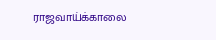ராஜவாய்க்காலை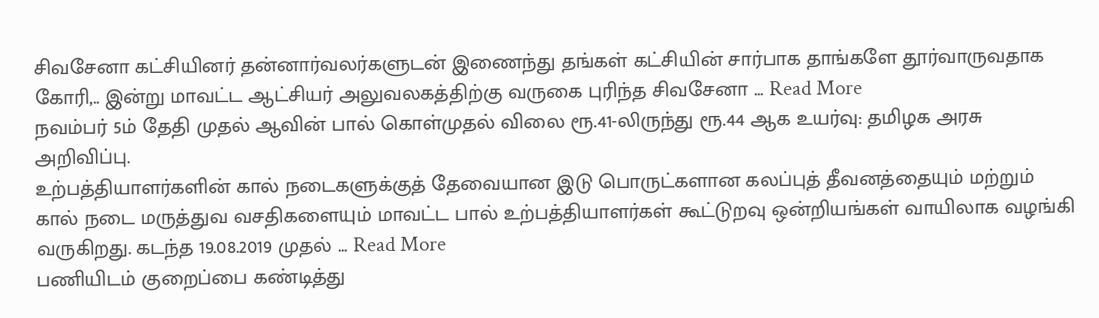சிவசேனா கட்சியினர் தன்னார்வலர்களுடன் இணைந்து தங்கள் கட்சியின் சார்பாக தாங்களே தூர்வாருவதாக கோரி,.. இன்று மாவட்ட ஆட்சியர் அலுவலகத்திற்கு வருகை புரிந்த சிவசேனா ... Read More
நவம்பர் 5ம் தேதி முதல் ஆவின் பால் கொள்முதல் விலை ரூ.41-லிருந்து ரூ.44 ஆக உயர்வு: தமிழக அரசு அறிவிப்பு.
உற்பத்தியாளர்களின் கால் நடைகளுக்குத் தேவையான இடு பொருட்களான கலப்புத் தீவனத்தையும் மற்றும் கால் நடை மருத்துவ வசதிகளையும் மாவட்ட பால் உற்பத்தியாளர்கள் கூட்டுறவு ஒன்றியங்கள் வாயிலாக வழங்கி வருகிறது. கடந்த 19.08.2019 முதல் ... Read More
பணியிடம் குறைப்பை கண்டித்து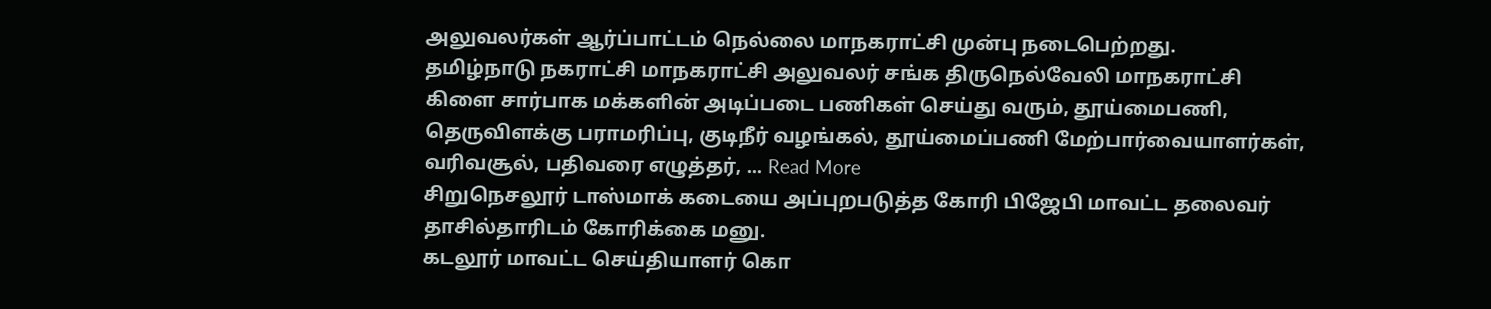அலுவலர்கள் ஆர்ப்பாட்டம் நெல்லை மாநகராட்சி முன்பு நடைபெற்றது.
தமிழ்நாடு நகராட்சி மாநகராட்சி அலுவலர் சங்க திருநெல்வேலி மாநகராட்சி கிளை சார்பாக மக்களின் அடிப்படை பணிகள் செய்து வரும், தூய்மைபணி, தெருவிளக்கு பராமரிப்பு, குடிநீர் வழங்கல், தூய்மைப்பணி மேற்பார்வையாளர்கள், வரிவசூல், பதிவரை எழுத்தர், ... Read More
சிறுநெசலூர் டாஸ்மாக் கடையை அப்புறபடுத்த கோரி பிஜேபி மாவட்ட தலைவர் தாசில்தாரிடம் கோரிக்கை மனு.
கடலூர் மாவட்ட செய்தியாளர் கொ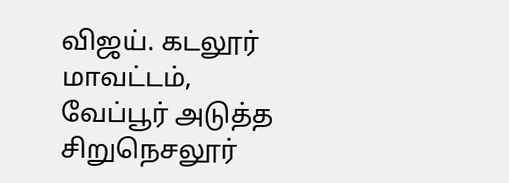விஜய். கடலூர் மாவட்டம், வேப்பூர் அடுத்த சிறுநெசலூர்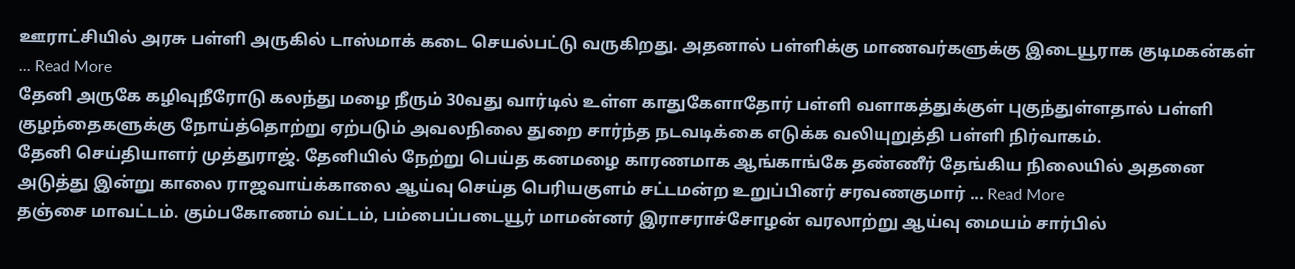ஊராட்சியில் அரசு பள்ளி அருகில் டாஸ்மாக் கடை செயல்பட்டு வருகிறது. அதனால் பள்ளிக்கு மாணவர்களுக்கு இடையூராக குடிமகன்கள் ... Read More
தேனி அருகே கழிவுநீரோடு கலந்து மழை நீரும் 30வது வார்டில் உள்ள காதுகேளாதோர் பள்ளி வளாகத்துக்குள் புகுந்துள்ளதால் பள்ளி குழந்தைகளுக்கு நோய்த்தொற்று ஏற்படும் அவலநிலை துறை சார்ந்த நடவடிக்கை எடுக்க வலியுறுத்தி பள்ளி நிர்வாகம்.
தேனி செய்தியாளர் முத்துராஜ். தேனியில் நேற்று பெய்த கனமழை காரணமாக ஆங்காங்கே தண்ணீர் தேங்கிய நிலையில் அதனை அடுத்து இன்று காலை ராஜவாய்க்காலை ஆய்வு செய்த பெரியகுளம் சட்டமன்ற உறுப்பினர் சரவணகுமார் ... Read More
தஞ்சை மாவட்டம். கும்பகோணம் வட்டம், பம்பைப்படையூர் மாமன்னர் இராசராச்சோழன் வரலாற்று ஆய்வு மையம் சார்பில்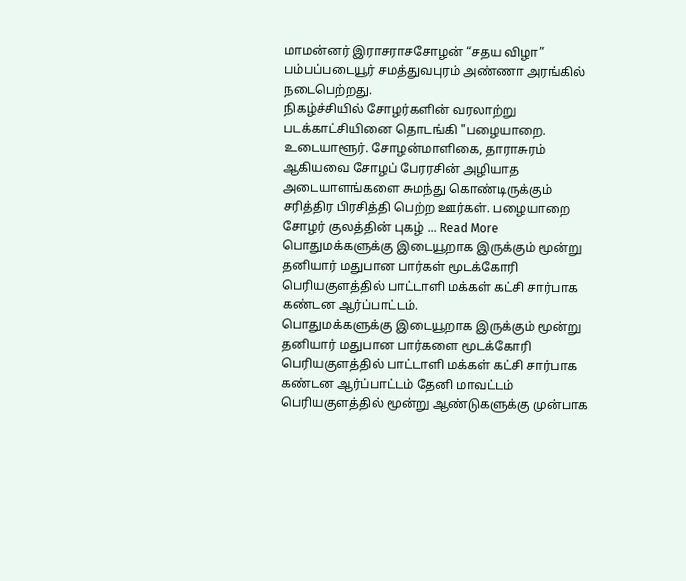மாமன்னர் இராசராசசோழன் “சதய விழா” பம்பப்படையூர் சமத்துவபுரம் அண்ணா அரங்கில் நடைபெற்றது.
நிகழ்ச்சியில் சோழர்களின் வரலாற்று படக்காட்சியினை தொடங்கி "பழையாறை. உடையாளூர். சோழன்மாளிகை, தாராசுரம் ஆகியவை சோழப் பேரரசின் அழியாத அடையாளங்களை சுமந்து கொண்டிருக்கும் சரித்திர பிரசித்தி பெற்ற ஊர்கள். பழையாறை சோழர் குலத்தின் புகழ் ... Read More
பொதுமக்களுக்கு இடையூறாக இருக்கும் மூன்று தனியார் மதுபான பார்கள் மூடக்கோரி பெரியகுளத்தில் பாட்டாளி மக்கள் கட்சி சார்பாக கண்டன ஆர்ப்பாட்டம்.
பொதுமக்களுக்கு இடையூறாக இருக்கும் மூன்று தனியார் மதுபான பார்களை மூடக்கோரி பெரியகுளத்தில் பாட்டாளி மக்கள் கட்சி சார்பாக கண்டன ஆர்ப்பாட்டம் தேனி மாவட்டம் பெரியகுளத்தில் மூன்று ஆண்டுகளுக்கு முன்பாக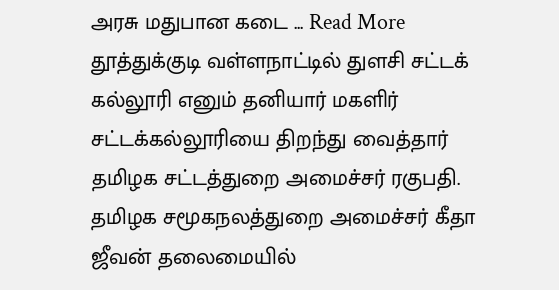அரசு மதுபான கடை ... Read More
தூத்துக்குடி வள்ளநாட்டில் துளசி சட்டக் கல்லூரி எனும் தனியார் மகளிர் சட்டக்கல்லூரியை திறந்து வைத்தார் தமிழக சட்டத்துறை அமைச்சர் ரகுபதி.
தமிழக சமூகநலத்துறை அமைச்சர் கீதா ஜீவன் தலைமையில்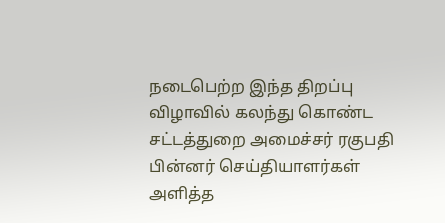நடைபெற்ற இந்த திறப்பு விழாவில் கலந்து கொண்ட சட்டத்துறை அமைச்சர் ரகுபதி பின்னர் செய்தியாளர்கள் அளித்த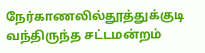நேர்காணலில்தூத்துக்குடி வந்திருந்த சட்டமன்றம்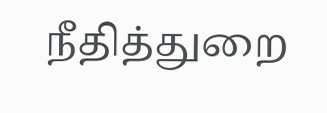நீதித்துறை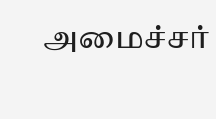அமைச்சர்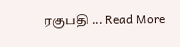ரகுபதி ... Read More